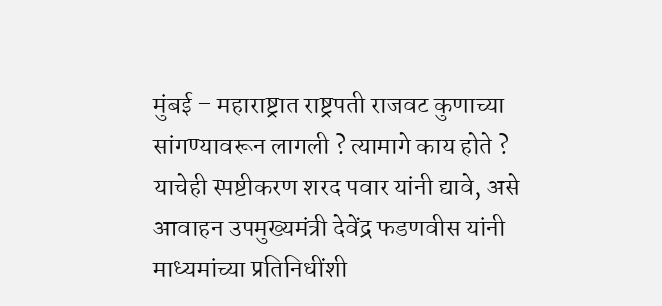मुंबई – महाराष्ट्रात राष्ट्रपती राजवट कुणाच्या सांगण्यावरून लागली ? त्यामागे काय होते ? याचेही स्पष्टीकरण शरद पवार यांनी द्यावे, असे आवाहन उपमुख्यमंत्री देवेंद्र फडणवीस यांनी माध्यमांच्या प्रतिनिधींशी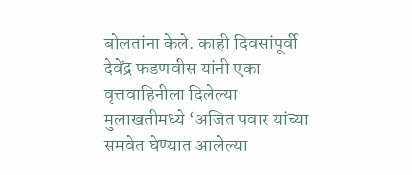बोलतांना केले. काही दिवसांपूर्वी देवेंद्र फडणवीस यांनी एका वृत्तवाहिनीला दिलेल्या मुलाखतीमध्ये ‘अजित पवार यांच्या समवेत घेण्यात आलेल्या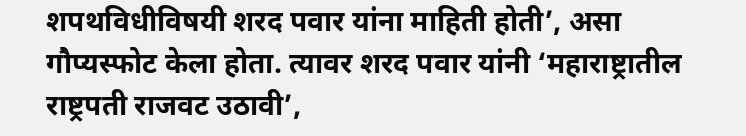शपथविधीविषयी शरद पवार यांना माहिती होती’, असा गौप्यस्फोट केला होता. त्यावर शरद पवार यांनी ‘महाराष्ट्रातील राष्ट्रपती राजवट उठावी’,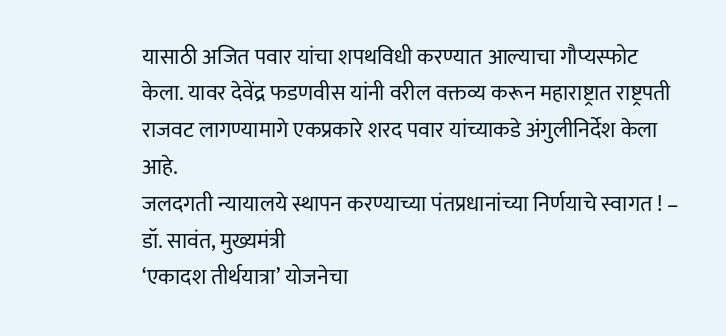यासाठी अजित पवार यांचा शपथविधी करण्यात आल्याचा गौप्यस्फोट केला. यावर देवेंद्र फडणवीस यांनी वरील वक्तव्य करून महाराष्ट्रात राष्ट्रपती राजवट लागण्यामागे एकप्रकारे शरद पवार यांच्याकडे अंगुलीनिर्देश केला आहे.
जलदगती न्यायालये स्थापन करण्याच्या पंतप्रधानांच्या निर्णयाचे स्वागत ! – डॉ. सावंत, मुख्यमंत्री
‘एकादश तीर्थयात्रा’ योजनेचा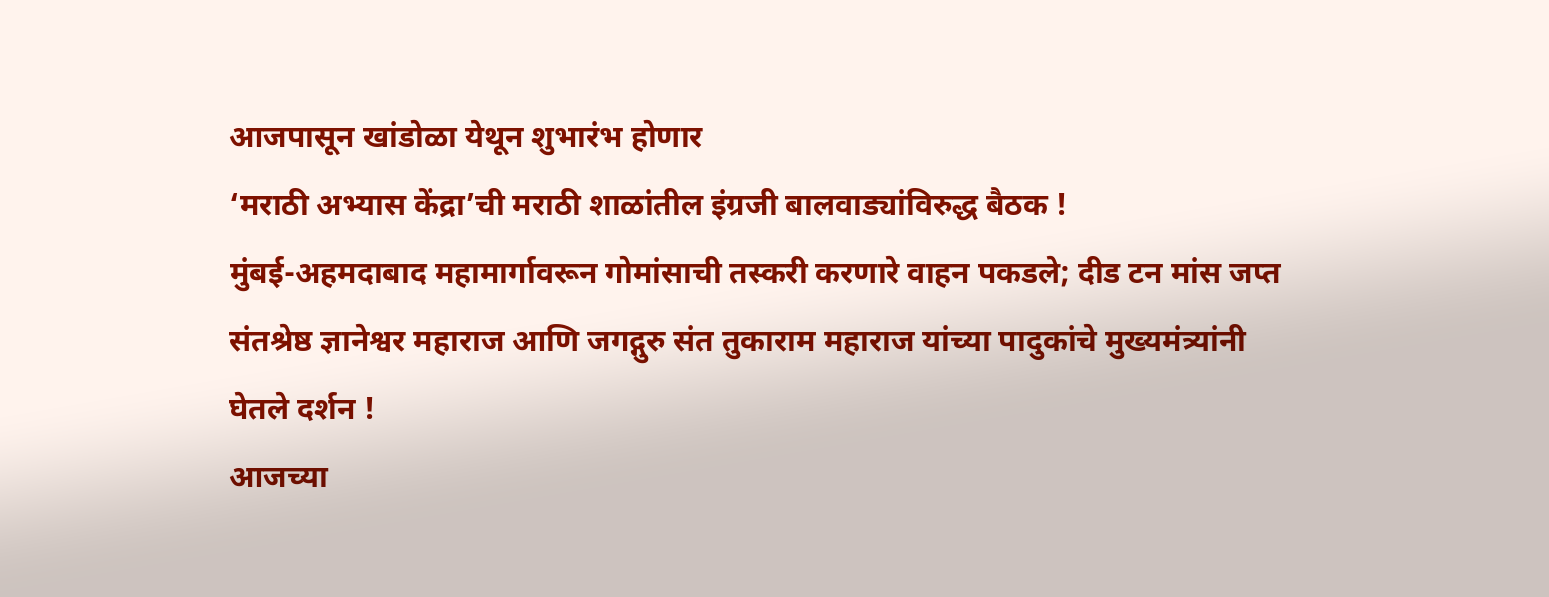आजपासून खांडोळा येथून शुभारंभ होणार
‘मराठी अभ्यास केंद्रा’ची मराठी शाळांतील इंग्रजी बालवाड्यांविरुद्ध बैठक !
मुंबई-अहमदाबाद महामार्गावरून गोमांसाची तस्करी करणारे वाहन पकडले; दीड टन मांस जप्त
संतश्रेष्ठ ज्ञानेश्वर महाराज आणि जगद्गुरु संत तुकाराम महाराज यांच्या पादुकांचे मुख्यमंत्र्यांनी घेतले दर्शन !
आजच्या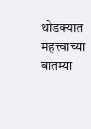थोडक्यात महत्त्वाच्या बातम्या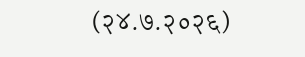(२४.७.२०२६)